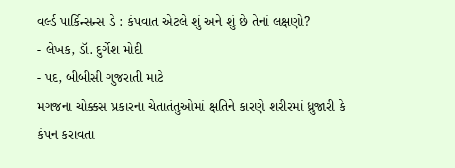વર્લ્ડ પાર્કિન્સન્સ ડે : કંપવાત એટલે શું અને શું છે તેનાં લક્ષણો?
- લેખક, ડૉ. દુર્ગેશ મોદી
- પદ, બીબીસી ગુજરાતી માટે
મગજના ચોક્કસ પ્રકારના ચેતાતંતુઓમાં ક્ષતિને કારણે શરીરમાં ધ્રુજારી કે કંપન કરાવતા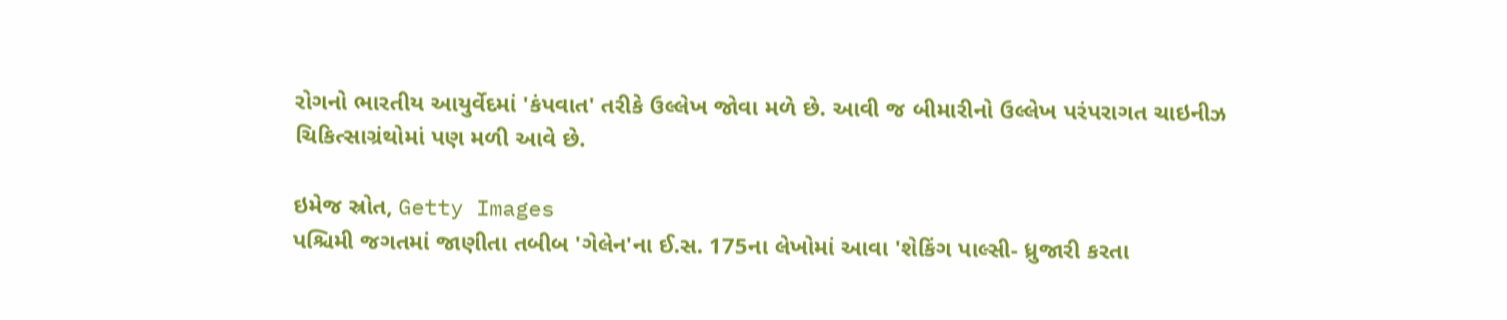રોગનો ભારતીય આયુર્વેદમાં 'કંપવાત' તરીકે ઉલ્લેખ જોવા મળે છે. આવી જ બીમારીનો ઉલ્લેખ પરંપરાગત ચાઇનીઝ ચિકિત્સાગ્રંથોમાં પણ મળી આવે છે.

ઇમેજ સ્રોત, Getty Images
પશ્ચિમી જગતમાં જાણીતા તબીબ 'ગેલેન'ના ઈ.સ. 175ના લેખોમાં આવા 'શેકિંગ પાલ્સી- ધ્રુજારી કરતા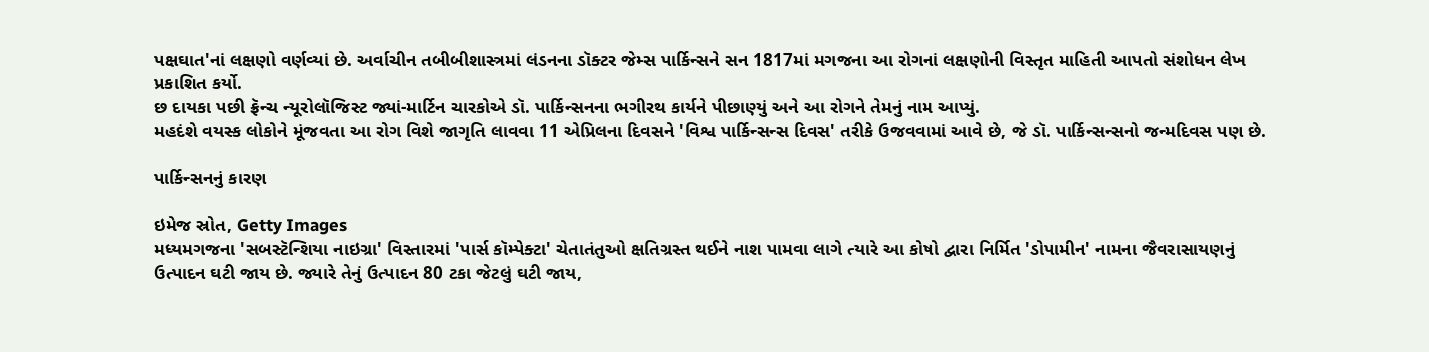પક્ષઘાત'નાં લક્ષણો વર્ણવ્યાં છે. અર્વાચીન તબીબીશાસ્ત્રમાં લંડનના ડૉક્ટર જેમ્સ પાર્કિન્સને સન 1817માં મગજના આ રોગનાં લક્ષણોની વિસ્તૃત માહિતી આપતો સંશોધન લેખ પ્રકાશિત કર્યો.
છ દાયકા પછી ફ્રૅન્ચ ન્યૂરોલૉજિસ્ટ જ્યાં-માર્ટિન ચારકોએ ડૉ. પાર્કિન્સનના ભગીરથ કાર્યને પીછાણ્યું અને આ રોગને તેમનું નામ આપ્યું.
મહદંશે વયસ્ક લોકોને મૂંજવતા આ રોગ વિશે જાગૃતિ લાવવા 11 એપ્રિલના દિવસને 'વિશ્વ પાર્કિન્સન્સ દિવસ' તરીકે ઉજવવામાં આવે છે, જે ડૉ. પાર્કિન્સન્સનો જન્મદિવસ પણ છે.

પાર્કિન્સનનું કારણ

ઇમેજ સ્રોત, Getty Images
મધ્યમગજના 'સબસ્ટૅન્શિયા નાઇગ્રા' વિસ્તારમાં 'પાર્સ કૉમ્પેક્ટા' ચેતાતંતુઓ ક્ષતિગ્રસ્ત થઈને નાશ પામવા લાગે ત્યારે આ કોષો દ્વારા નિર્મિત 'ડોપામીન' નામના જૈવરાસાયણનું ઉત્પાદન ઘટી જાય છે. જ્યારે તેનું ઉત્પાદન 80 ટકા જેટલું ઘટી જાય,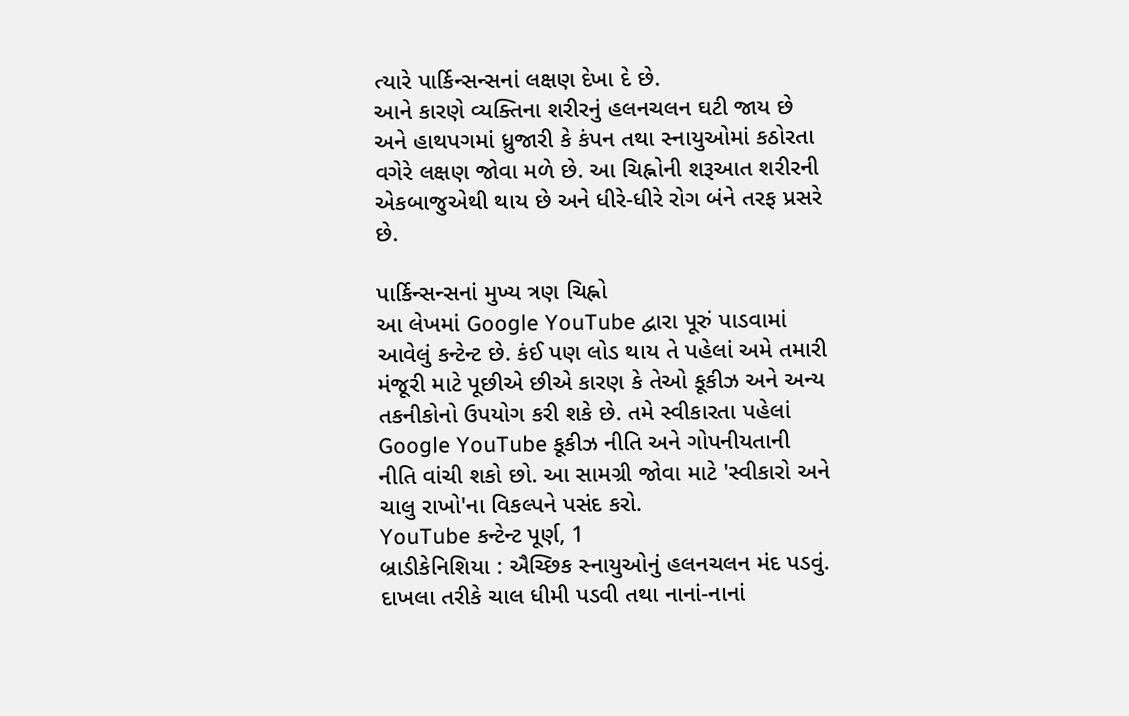ત્યારે પાર્કિન્સન્સનાં લક્ષણ દેખા દે છે.
આને કારણે વ્યક્તિના શરીરનું હલનચલન ઘટી જાય છે અને હાથપગમાં ધ્રુજારી કે કંપન તથા સ્નાયુઓમાં કઠોરતા વગેરે લક્ષણ જોવા મળે છે. આ ચિહ્નોની શરૂઆત શરીરની એકબાજુએથી થાય છે અને ધીરે-ધીરે રોગ બંને તરફ પ્રસરે છે.

પાર્કિન્સન્સનાં મુખ્ય ત્રણ ચિહ્નો
આ લેખમાં Google YouTube દ્વારા પૂરું પાડવામાં આવેલું કન્ટેન્ટ છે. કંઈ પણ લોડ થાય તે પહેલાં અમે તમારી મંજૂરી માટે પૂછીએ છીએ કારણ કે તેઓ કૂકીઝ અને અન્ય તકનીકોનો ઉપયોગ કરી શકે છે. તમે સ્વીકારતા પહેલાં Google YouTube કૂકીઝ નીતિ અને ગોપનીયતાની નીતિ વાંચી શકો છો. આ સામગ્રી જોવા માટે 'સ્વીકારો અને ચાલુ રાખો'ના વિકલ્પને પસંદ કરો.
YouTube કન્ટેન્ટ પૂર્ણ, 1
બ્રાડીકેનિશિયા : ઐચ્છિક સ્નાયુઓનું હલનચલન મંદ પડવું. દાખલા તરીકે ચાલ ધીમી પડવી તથા નાનાં-નાનાં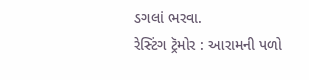ડગલાં ભરવા.
રેસ્ટિંગ ટ્રૅમોર : આરામની પળો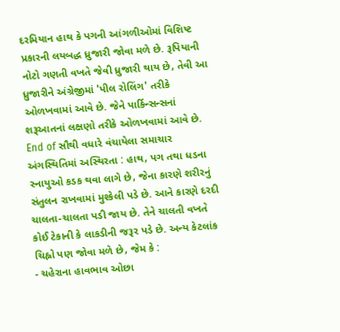દરમિયાન હાથ કે પગની આંગળીઓમાં વિશિષ્ટ પ્રકારની લયબદ્ધ ધ્રુજારી જોવા મળે છે. રૂપિયાની નોટો ગણતી વખતે જેવી ધ્રુજારી થાય છે, તેવી આ ધ્રુજારીને અંગ્રેજીમાં 'પીલ રોલિંગ' તરીકે ઓળખવામાં આવે છે. જેને પાર્કિન્સન્સનાં શરૂઆતનાં લક્ષણો તરીકે ઓળખવામાં આવે છે.
End of સૌથી વધારે વંચાયેલા સમાચાર
અંગસ્થિતિમાં અસ્થિરતા : હાથ, પગ તથા ધડના સ્નાયુઓ કડક થવા લાગે છે, જેના કારણે શરીરનું સંતુલન રાખવામાં મુશ્કેલી પડે છે. આને કારણે દરદી ચાલતા-ચાલતા પડી જાય છે. તેને ચાલતી વખતે કોઈ ટેકાની કે લાકડીની જરૂર પડે છે. અન્ય કેટલાંક ચિહ્નો પણ જોવા મળે છે, જેમ કે :
- ચહેરાના હાવભાવ ઓછા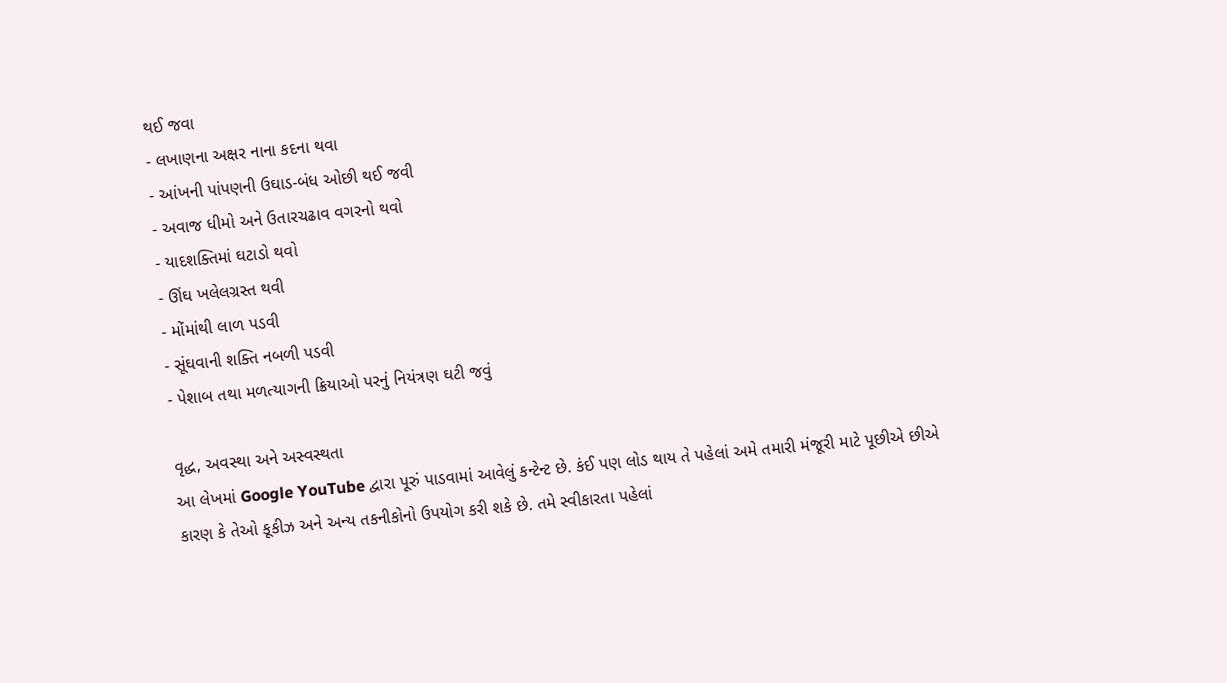થઈ જવા
- લખાણના અક્ષર નાના કદના થવા
- આંખની પાંપણની ઉઘાડ-બંધ ઓછી થઈ જવી
- અવાજ ધીમો અને ઉતારચઢાવ વગરનો થવો
- યાદશક્તિમાં ઘટાડો થવો
- ઊંઘ ખલેલગ્રસ્ત થવી
- મોંમાંથી લાળ પડવી
- સૂંઘવાની શક્તિ નબળી પડવી
- પેશાબ તથા મળત્યાગની ક્રિયાઓ પરનું નિયંત્રણ ઘટી જવું

વૃદ્ધ, અવસ્થા અને અસ્વસ્થતા
આ લેખમાં Google YouTube દ્વારા પૂરું પાડવામાં આવેલું કન્ટેન્ટ છે. કંઈ પણ લોડ થાય તે પહેલાં અમે તમારી મંજૂરી માટે પૂછીએ છીએ કારણ કે તેઓ કૂકીઝ અને અન્ય તકનીકોનો ઉપયોગ કરી શકે છે. તમે સ્વીકારતા પહેલાં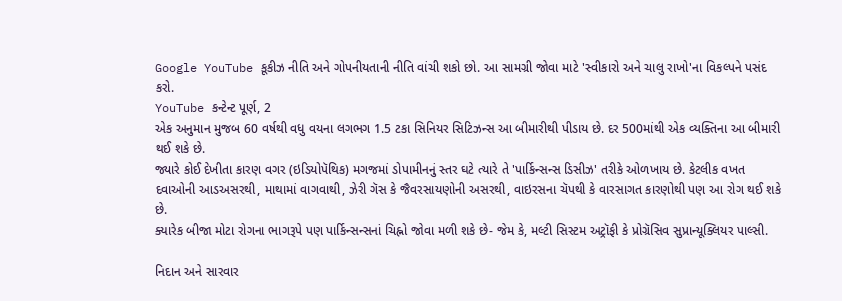Google YouTube કૂકીઝ નીતિ અને ગોપનીયતાની નીતિ વાંચી શકો છો. આ સામગ્રી જોવા માટે 'સ્વીકારો અને ચાલુ રાખો'ના વિકલ્પને પસંદ કરો.
YouTube કન્ટેન્ટ પૂર્ણ, 2
એક અનુમાન મુજબ 60 વર્ષથી વધુ વયના લગભગ 1.5 ટકા સિનિયર સિટિઝન્સ આ બીમારીથી પીડાય છે. દર 500માંથી એક વ્યક્તિના આ બીમારી થઈ શકે છે.
જ્યારે કોઈ દેખીતા કારણ વગર (ઇડિયોપૅથિક) મગજમાં ડોપામીનનું સ્તર ઘટે ત્યારે તે 'પાર્કિન્સન્સ ડિસીઝ' તરીકે ઓળખાય છે. કેટલીક વખત દવાઓની આડઅસરથી, માથામાં વાગવાથી, ઝેરી ગૅસ કે જૈવરસાયણોની અસરથી, વાઇરસના ચૅપથી કે વારસાગત કારણોથી પણ આ રોગ થઈ શકે છે.
ક્યારેક બીજા મોટા રોગના ભાગરૂપે પણ પાર્કિન્સન્સનાં ચિહ્નો જોવા મળી શકે છે- જેમ કે, મલ્ટી સિસ્ટમ અટ્રૉફી કે પ્રોગ્રૅસિવ સુપ્રાન્યૂક્લિયર પાલ્સી.

નિદાન અને સારવાર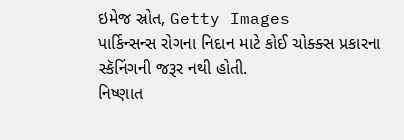ઇમેજ સ્રોત, Getty Images
પાર્કિન્સન્સ રોગના નિદાન માટે કોઈ ચોક્ક્સ પ્રકારના સ્કૅનિંગની જરૂર નથી હોતી.
નિષ્ણાત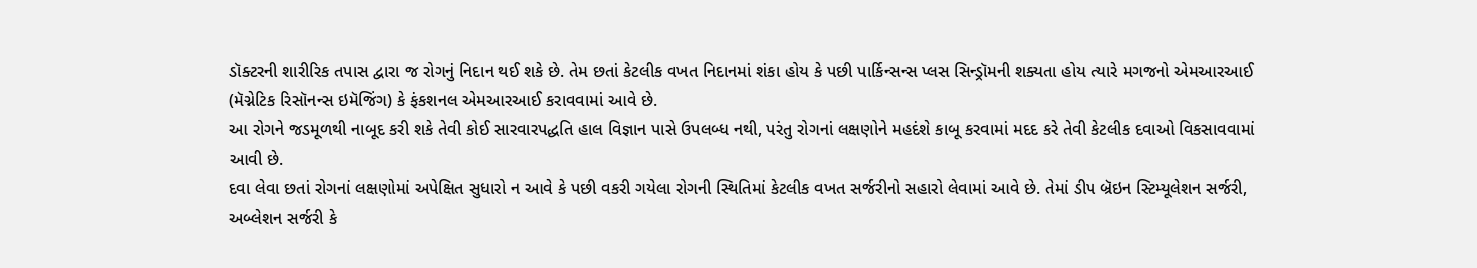ડૉક્ટરની શારીરિક તપાસ દ્વારા જ રોગનું નિદાન થઈ શકે છે. તેમ છતાં કેટલીક વખત નિદાનમાં શંકા હોય કે પછી પાર્કિન્સન્સ પ્લસ સિન્ડ્રૉમની શક્યતા હોય ત્યારે મગજનો એમઆરઆઈ (મૅગ્નેટિક રિસૉનન્સ ઇમૅજિંગ) કે ફંકશનલ એમઆરઆઈ કરાવવામાં આવે છે.
આ રોગને જડમૂળથી નાબૂદ કરી શકે તેવી કોઈ સારવારપદ્ધતિ હાલ વિજ્ઞાન પાસે ઉપલબ્ધ નથી, પરંતુ રોગનાં લક્ષણોને મહદંશે કાબૂ કરવામાં મદદ કરે તેવી કેટલીક દવાઓ વિકસાવવામાં આવી છે.
દવા લેવા છતાં રોગનાં લક્ષણોમાં અપેક્ષિત સુધારો ન આવે કે પછી વકરી ગયેલા રોગની સ્થિતિમાં કેટલીક વખત સર્જરીનો સહારો લેવામાં આવે છે. તેમાં ડીપ બ્રૅઇન સ્ટિમ્યૂલેશન સર્જરી, અબ્લેશન સર્જરી કે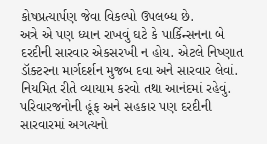કોષપ્રત્યાર્પણ જેવા વિકલ્પો ઉપલબ્ધ છે.
અત્રે એ પણ ધ્યાન રાખવું ઘટે કે પાર્કિન્સનના બે દરદીની સારવાર એકસરખી ન હોય. એટલે નિષ્ણાત ડૉક્ટરના માર્ગદર્શન મુજબ દવા અને સારવાર લેવાં. નિયમિત રીતે વ્યાયામ કરવો તથા આનંદમાં રહેવું. પરિવારજનોની હૂંફ અને સહકાર પણ દરદીની સારવારમાં અગત્યનો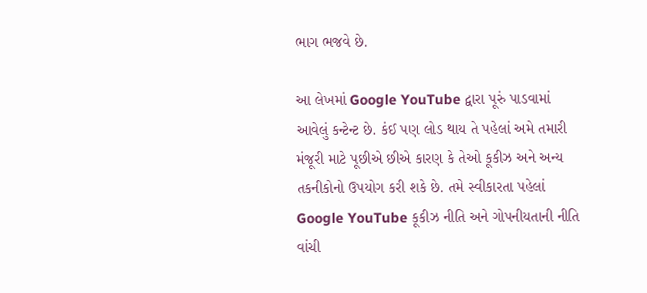ભાગ ભજવે છે.

આ લેખમાં Google YouTube દ્વારા પૂરું પાડવામાં આવેલું કન્ટેન્ટ છે. કંઈ પણ લોડ થાય તે પહેલાં અમે તમારી મંજૂરી માટે પૂછીએ છીએ કારણ કે તેઓ કૂકીઝ અને અન્ય તકનીકોનો ઉપયોગ કરી શકે છે. તમે સ્વીકારતા પહેલાં Google YouTube કૂકીઝ નીતિ અને ગોપનીયતાની નીતિ વાંચી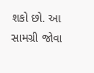શકો છો. આ સામગ્રી જોવા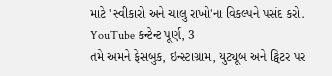માટે 'સ્વીકારો અને ચાલુ રાખો'ના વિકલ્પને પસંદ કરો.
YouTube કન્ટેન્ટ પૂર્ણ, 3
તમે અમને ફેસબુક, ઇન્સ્ટાગ્રામ, યુટ્યૂબ અને ટ્વિટર પર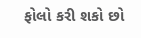ફોલો કરી શકો છો